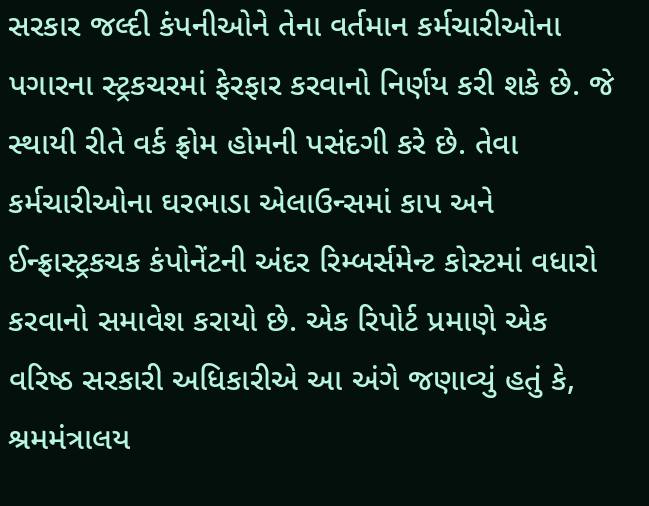સરકાર જલ્દી કંપનીઓને તેના વર્તમાન કર્મચારીઓના પગારના સ્ટ્રકચરમાં ફેરફાર કરવાનો નિર્ણય કરી શકે છે. જે સ્થાયી રીતે વર્ક ફ્રોમ હોમની પસંદગી કરે છે. તેવા કર્મચારીઓના ઘરભાડા એલાઉન્સમાં કાપ અને ઈન્ફ્રાસ્ટ્રકચક કંપોનેંટની અંદર રિમ્બર્સમેન્ટ કોસ્ટમાં વધારો કરવાનો સમાવેશ કરાયો છે. એક રિપોર્ટ પ્રમાણે એક વરિષ્ઠ સરકારી અધિકારીએ આ અંગે જણાવ્યું હતું કે, શ્રમમંત્રાલય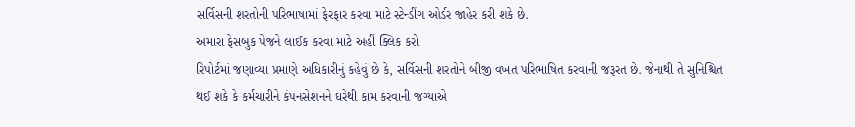સર્વિસની શરતોની પરિભાષામાં ફેરફાર કરવા માટે સ્ટેન્ડીંગ ઓર્ડર જાહેર કરી શકે છે.
અમારા ફેસબુક પેજને લાઈક કરવા માટે અહીં ક્લિક કરો
રિપોર્ટમાં જણાવ્યા પ્રમાણે અધિકારીનું કહેવું છે કે, સર્વિસની શરતોને બીજી વખત પરિભાષિત કરવાની જરૂરત છે. જેનાથી તે સુનિશ્ચિત થઈ શકે કે કર્મચારીને કંપનસેશનને ઘરેથી કામ કરવાની જગ્યાએ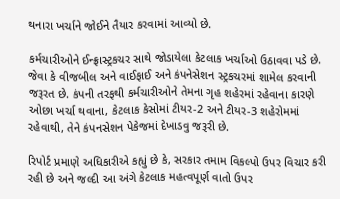થનારા ખર્ચાને જોઈને તૈયાર કરવામાં આવ્યો છે.

કર્મચારીઓને ઈન્ફ્રાસ્ટ્રકચર સાથે જોડાયેલા કેટલાક ખર્ચાઓ ઉઠાવવા પડે છે. જેવા કે વીજબીલ અને વાઈફાઈ અને કંપનેસેશન સ્ટ્રકચરમાં શામેલ કરવાની જરૂરત છે. કંપની તરફથી કર્મચારીઓને તેમના ગૃહ શહેરમાં રહેવાના કારણે ઓછા ખર્ચા થવાના, કેટલાક કેસોમાં ટીયર-2 અને ટીયર-3 શહેરોમમાં રહેવાથી, તેને કંપનસેશન પેકેજમાં દેખાડવુ જરૂરી છે.

રિપોર્ટ પ્રમાણે અધિકારીએ કહ્યું છે કે, સરકાર તમામ વિકલ્પો ઉપર વિચાર કરી રહી છે અને જલ્દી આ અંગે કેટલાક મહત્વપૂર્ણ વાતો ઉપર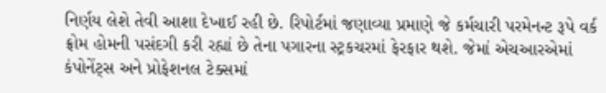નિર્ણય લેશે તેવી આશા દેખાઈ રહી છે. રિપોર્ટમાં જણાવ્યા પ્રમાણે જે કર્મચારી પરમેનન્ટ રૂપે વર્ક ફ્રોમ હોમની પસંદગી કરી રહ્યાં છે તેના પગારના સ્ટ્રકચરમાં ફેરફાર થશે. જેમાં એચઆરએમાં કંપોનેંટ્સ અને પ્રોફેશનલ ટેક્સમાં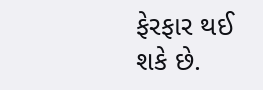ફેરફાર થઈ શકે છે.